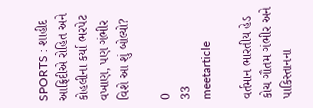SPORTS : શાહીદ આફ્રિદીએ રોહિત અને કોહલીના કર્યા ભરપેટ વખાણ, પણ ગંભીર વિશે આ શું બોલ્યો?

0
33
meetarticle

વર્તમાન ભારતીય હેડ કોચ ગૌતમ ગંભીર અને પાકિસ્તાનના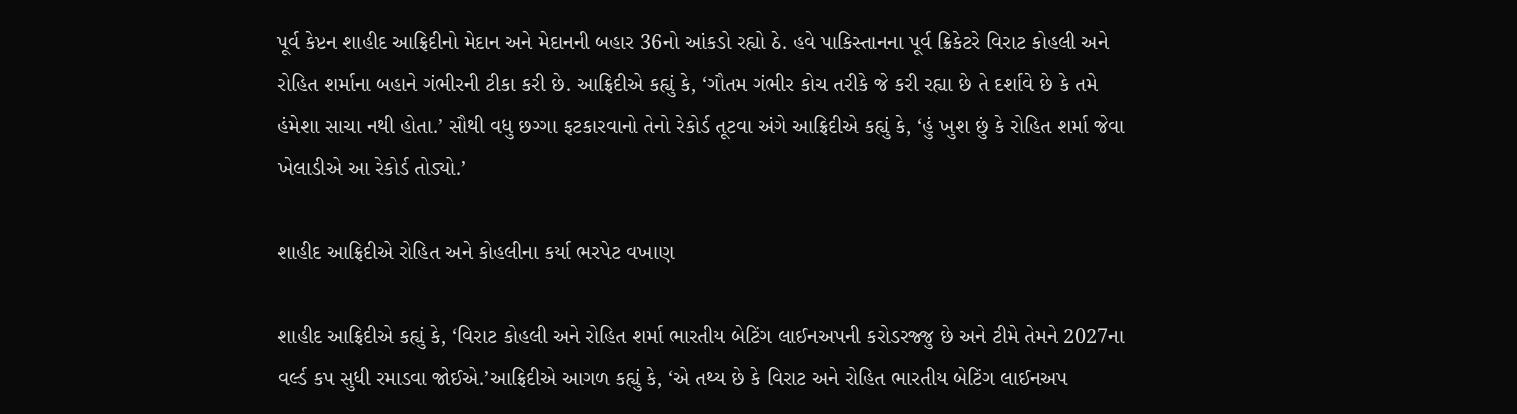પૂર્વ કેપ્ટન શાહીદ આફ્રિદીનો મેદાન અને મેદાનની બહાર 36નો આંકડો રહ્યો ઠે. હવે પાકિસ્તાનના પૂર્વ ક્રિકેટરે વિરાટ કોહલી અને રોહિત શર્માના બહાને ગંભીરની ટીકા કરી છે. આફ્રિદીએ કહ્યું કે, ‘ગૌતમ ગંભીર કોચ તરીકે જે કરી રહ્યા છે તે દર્શાવે છે કે તમે હંમેશા સાચા નથી હોતા.’ સૌથી વધુ છગ્ગા ફટકારવાનો તેનો રેકોર્ડ તૂટવા અંગે આફ્રિદીએ કહ્યું કે, ‘હું ખુશ છું કે રોહિત શર્મા જેવા ખેલાડીએ આ રેકોર્ડ તોડ્યો.’

શાહીદ આફ્રિદીએ રોહિત અને કોહલીના કર્યા ભરપેટ વખાણ

શાહીદ આફ્રિદીએ કહ્યું કે, ‘વિરાટ કોહલી અને રોહિત શર્મા ભારતીય બેટિંગ લાઈનઅપની કરોડરજ્જુ છે અને ટીમે તેમને 2027ના વર્લ્ડ કપ સુધી રમાડવા જોઈએ.’આફ્રિદીએ આગળ કહ્યું કે, ‘એ તથ્ય છે કે વિરાટ અને રોહિત ભારતીય બેટિંગ લાઈનઅપ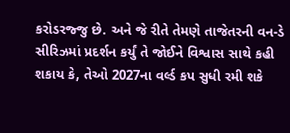કરોડરજ્જુ છે. અને જે રીતે તેમણે તાજેતરની વન-ડે સીરિઝમાં પ્રદર્શન કર્યું તે જોઈને વિશ્વાસ સાથે કહી શકાય કે, તેઓ 2027ના વર્લ્ડ કપ સુધી રમી શકે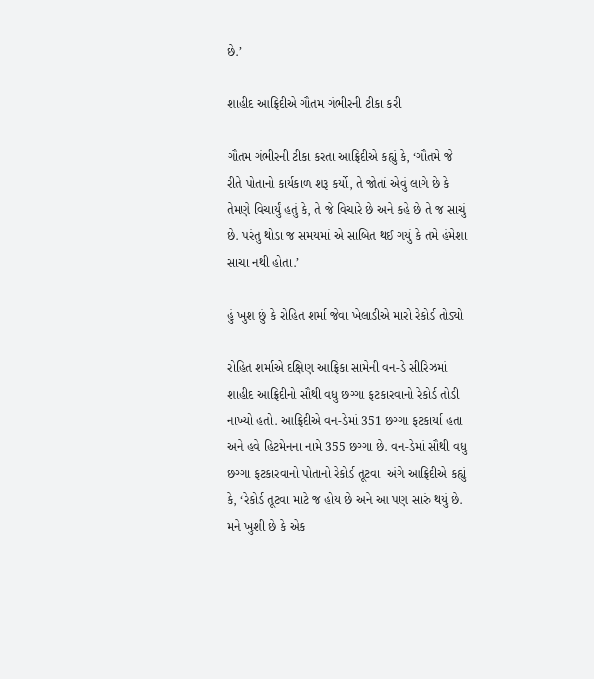છે.’

શાહીદ આફ્રિદીએ ગૌતમ ગંભીરની ટીકા કરી

ગૌતમ ગંભીરની ટીકા કરતા આફ્રિદીએ કહ્યું કે, ‘ગૌતમે જે રીતે પોતાનો કાર્યકાળ શરૂ કર્યો, તે જોતાં એવું લાગે છે કે તેમણે વિચાર્યું હતું કે, તે જે વિચારે છે અને કહે છે તે જ સાચું છે. પરંતુ થોડા જ સમયમાં એ સાબિત થઈ ગયું કે તમે હંમેશા સાચા નથી હોતા.’

હું ખુશ છું કે રોહિત શર્મા જેવા ખેલાડીએ મારો રેકોર્ડ તોડ્યો

રોહિત શર્માએ દક્ષિણ આફ્રિકા સામેની વન-ડે સીરિઝમાં શાહીદ આફ્રિદીનો સૌથી વધુ છગ્ગા ફટકારવાનો રેકોર્ડ તોડી નાખ્યો હતો. આફ્રિદીએ વન-ડેમાં 351 છગ્ગા ફટકાર્યા હતા અને હવે હિટમેનના નામે 355 છગ્ગા છે. વન-ડેમાં સૌથી વધુ છગ્ગા ફટકારવાનો પોતાનો રેકોર્ડ તૂટવા  અંગે આફ્રિદીએ કહ્યું કે, ‘રેકોર્ડ તૂટવા માટે જ હોય છે અને આ પણ સારું થયું છે. મને ખુશી છે કે એક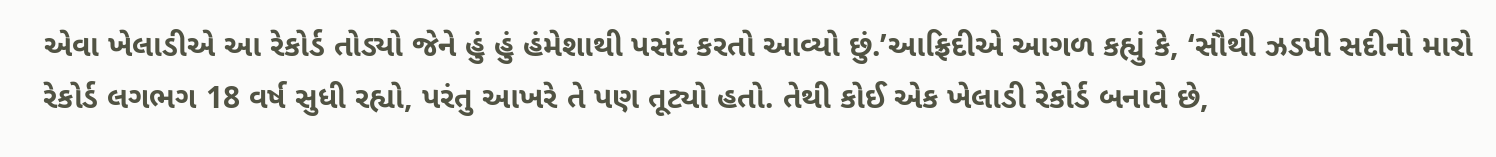એવા ખેલાડીએ આ રેકોર્ડ તોડ્યો જેને હું હું હંમેશાથી પસંદ કરતો આવ્યો છું.’આફ્રિદીએ આગળ કહ્યું કે, ‘સૌથી ઝડપી સદીનો મારો રેકોર્ડ લગભગ 18 વર્ષ સુધી રહ્યો, પરંતુ આખરે તે પણ તૂટ્યો હતો. તેથી કોઈ એક ખેલાડી રેકોર્ડ બનાવે છે,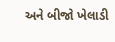અને બીજો ખેલાડી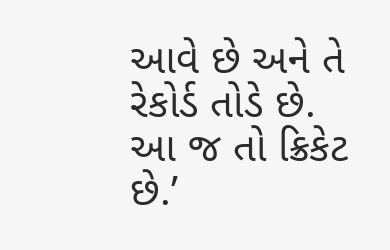આવે છે અને તે રેકોર્ડ તોડે છે. આ જ તો ક્રિકેટ છે.’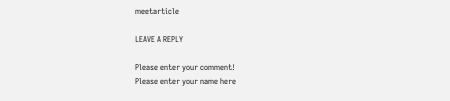meetarticle

LEAVE A REPLY

Please enter your comment!
Please enter your name here